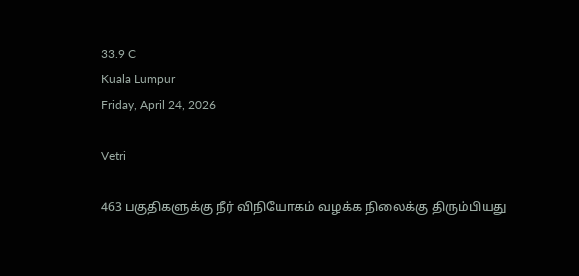33.9 C
Kuala Lumpur
Friday, April 24, 2026

Vetri

463 பகுதிகளுக்கு நீர் விநியோகம் வழக்க நிலைக்கு திரும்பியது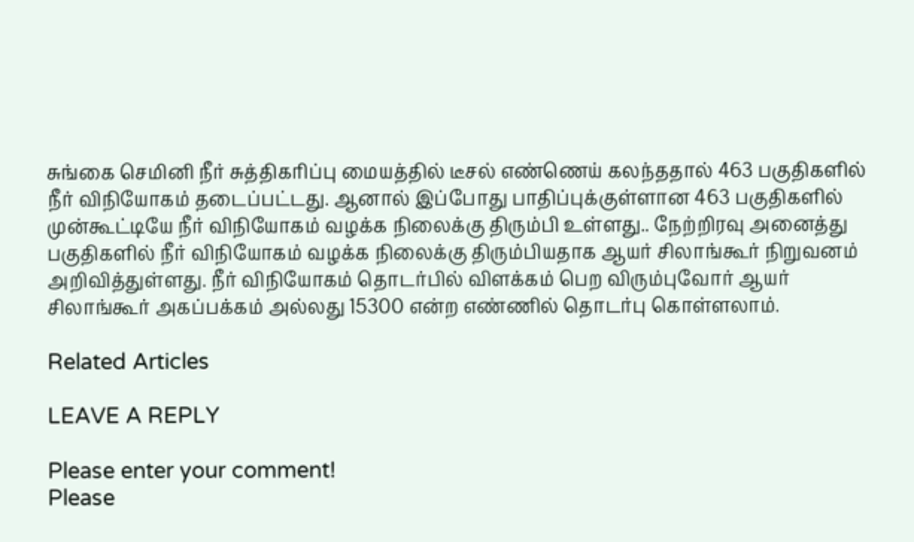சுங்கை செமினி நீர் சுத்திகரிப்பு மையத்தில் டீசல் எண்ணெய் கலந்ததால் 463 பகுதிகளில் நீர் விநியோகம் தடைப்பட்டது. ஆனால் இப்போது பாதிப்புக்குள்ளான 463 பகுதிகளில் முன்கூட்டியே நீர் விநியோகம் வழக்க நிலைக்கு திரும்பி உள்ளது.. நேற்றிரவு அனைத்து பகுதிகளில் நீர் விநியோகம் வழக்க நிலைக்கு திரும்பியதாக ஆயர் சிலாங்கூர் நிறுவனம் அறிவித்துள்ளது. நீர் விநியோகம் தொடர்பில் விளக்கம் பெற விரும்புவோர் ஆயர் சிலாங்கூர் அகப்பக்கம் அல்லது 15300 என்ற எண்ணில் தொடர்பு கொள்ளலாம்.

Related Articles

LEAVE A REPLY

Please enter your comment!
Please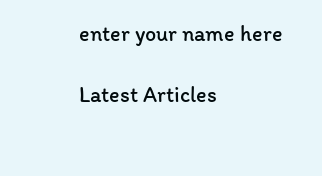enter your name here

Latest Articles